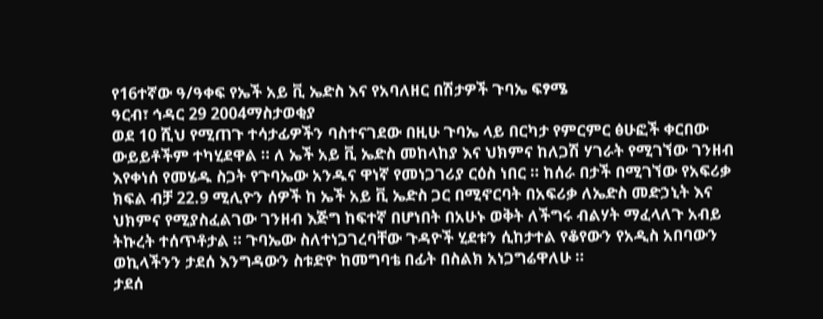የ16ተኛው ዓ/ዓቀፍ የኤች አይ ቪ ኤድስ እና የአባለዘር በሽታዎች ጉባኤ ፍፃሜ
ዓርብ፣ ኅዳር 29 2004ማስታወቂያ
ወደ 10 ሺህ የሚጠጉ ተሳታፊዎችን ባስተናገደው በዚሁ ጉባኤ ላይ በርካታ የምርምር ፅሁፎች ቀርበው ውይይቶችም ተካሂደዋል ። ለ ኤች አይ ቪ ኤድስ መከላከያ እና ህክምና ከለጋሽ ሃገራት የሚገኘው ገንዘብ እየቀነሰ የመሄዱ ስጋት የጉባኤው አንዱና ዋነኛ የመነጋገሪያ ርዕስ ነበር ። ከሰራ በታች በሚገኘው የአፍሪቃ ክፍል ብቻ 22.9 ሚሊዮን ሰዎች ከ ኤች አይ ቪ ኤድስ ጋር በሚኖርባት በአፍሪቃ ለኤድስ መድኃኒት እና ህክምና የሚያስፈልገው ገንዘብ እጅግ ከፍተኛ በሆነበት በአሁኑ ወቅት ለችግሩ ብልሃት ማፈላለጉ አብይ ትኩረት ተሰጥቶታል ። ጉባኤው ስለተነጋገረባቸው ጉዳዮች ሂደቱን ሲከታተል የቆየውን የአዲስ አበባውን ወኪላችንን ታደሰ እንግዳውን ስቱድዮ ከመግባቴ በፊት በስልክ አነጋግሬዋለሁ ።
ታደሰ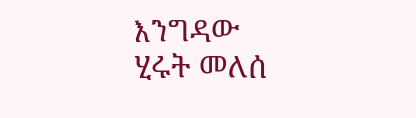እንግዳው
ሂሩት መለሰ